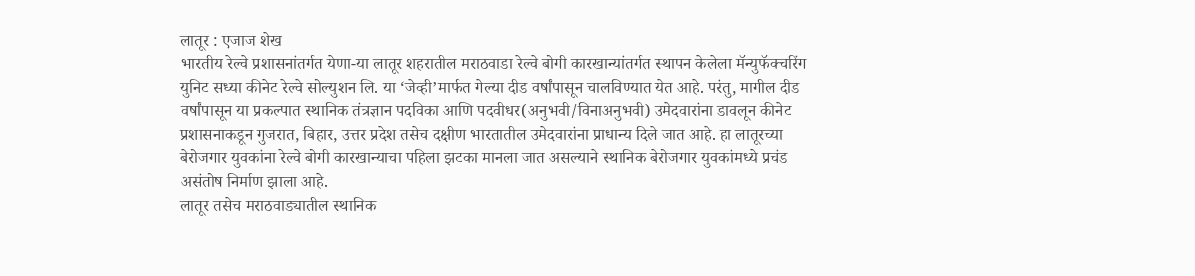लातूर : एजाज शेख
भारतीय रेल्वे प्रशासनांतर्गत येणा-या लातूर शहरातील मराठवाडा रेल्वे बोगी कारखान्यांतर्गत स्थापन केलेला मॅन्युफॅक्चरिंग युनिट सध्या कीनेट रेल्वे सोल्युशन लि. या ‘जेव्ही’मार्फत गेल्या दीड वर्षांपासून चालविण्यात येत आहे. परंतु, मागील दीड वर्षांपासून या प्रकल्पात स्थानिक तंत्रज्ञान पदविका आणि पदवीधर(अनुभवी/विनाअनुभवी) उमेदवारांना डावलून कीनेट प्रशासनाकडून गुजरात, बिहार, उत्तर प्रदेश तसेच दक्षीण भारतातील उमेदवारांना प्राधान्य दिले जात आहे. हा लातूरच्या बेरोजगार युवकांना रेल्वे बोगी कारखान्याचा पहिला झटका मानला जात असल्याने स्थानिक बेरोजगार युवकांमध्ये प्रचंड असंतोष निर्माण झाला आहे.
लातूर तसेच मराठवाड्यातील स्थानिक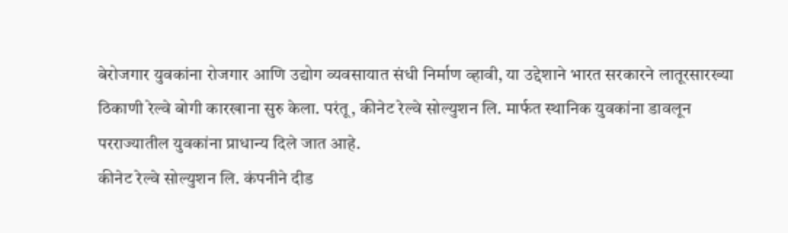बेरोजगार युवकांना रोजगार आणि उद्योग व्यवसायात संधी निर्माण व्हावी, या उद्देशाने भारत सरकारने लातूरसारख्या ठिकाणी रेल्वे बोगी कारखाना सुरु केला. परंतू, कीनेट रेल्वे सोल्युशन लि. मार्फत स्थानिक युवकांना डावलून परराज्यातील युवकांना प्राधान्य दिले जात आहे.
कीनेट रेल्वे सोल्युशन लि. कंपनीने दीड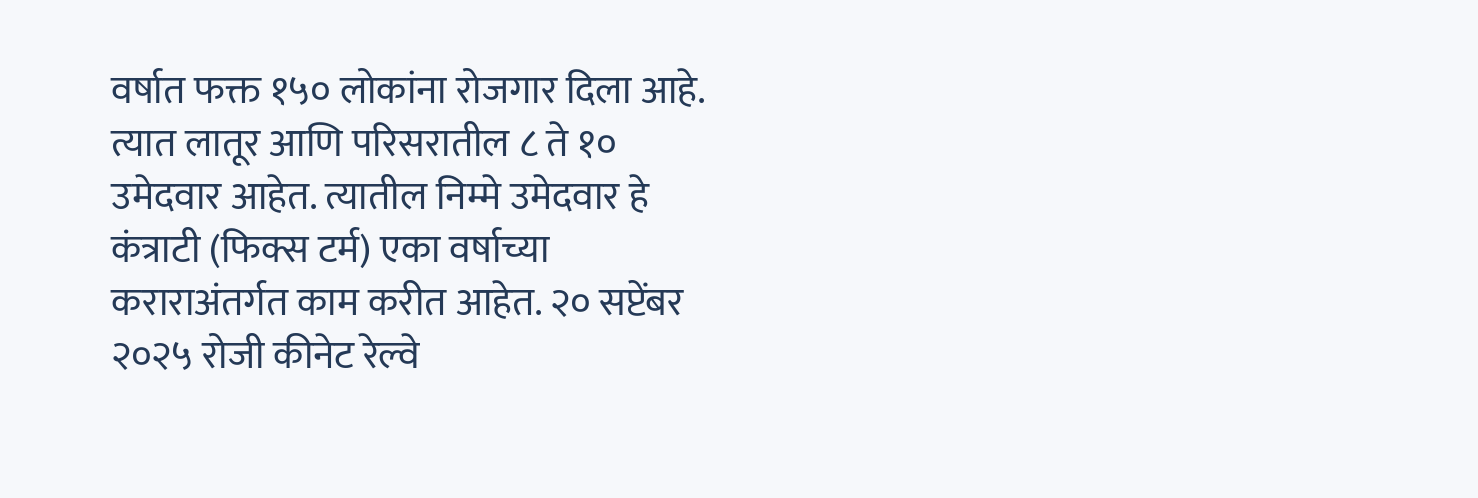वर्षात फक्त १५० लोकांना रोजगार दिला आहे. त्यात लातूर आणि परिसरातील ८ ते १० उमेदवार आहेत. त्यातील निम्मे उमेदवार हे कंत्राटी (फिक्स टर्म) एका वर्षाच्या कराराअंतर्गत काम करीत आहेत. २० सप्टेंबर २०२५ रोजी कीनेट रेल्वे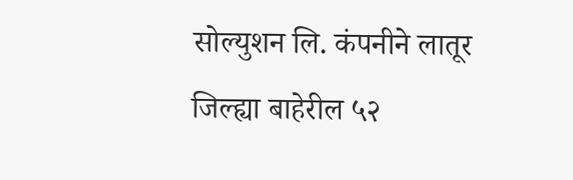सोल्युशन लि. कंपनीने लातूर जिल्ह्या बाहेरील ५२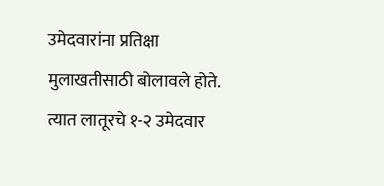उमेदवारांना प्रतिक्षा मुलाखतीसाठी बोलावले होते. त्यात लातूरचे १-२ उमेदवार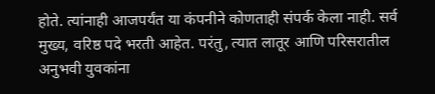होते. त्यांनाही आजपर्यंत या कंपनीने कोणताही संपर्क केला नाही. सर्व मुख्य, वरिष्ठ पदे भरती आहेत. परंतु, त्यात लातूर आणि परिसरातील अनुभवी युवकांना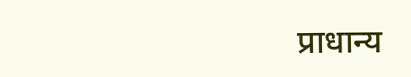प्राधान्य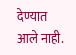देण्यात आले नाही.